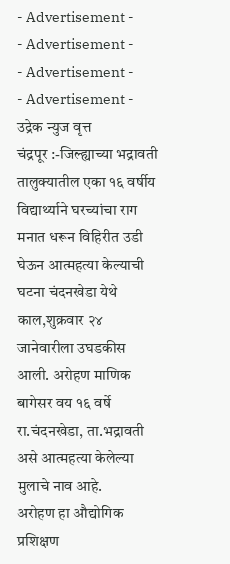- Advertisement -
- Advertisement -
- Advertisement -
- Advertisement -
उद्रेक न्युज वृत्त
चंद्रपूर :-जिल्ह्याच्या भद्रावती तालुक्यातील एका १६ वर्षीय विद्यार्थ्याने घरच्यांचा राग मनात धरून विहिरीत उडी घेऊन आत्महत्या केल्याची घटना चंदनखेडा येथे काल,शुक्रवार २४ जानेवारीला उघडकीस आली. अरोहण माणिक बागेसर वय १६ वर्षे रा.चंदनखेडा, ता.भद्रावती असे आत्महत्या केलेल्या मुलाचे नाव आहे.
अरोहण हा औद्योगिक प्रशिक्षण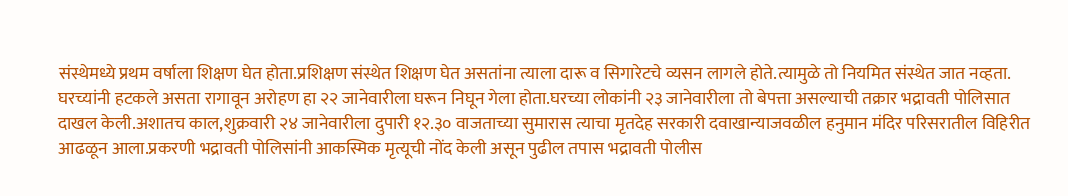संस्थेमध्ये प्रथम वर्षाला शिक्षण घेत होता.प्रशिक्षण संस्थेत शिक्षण घेत असतांना त्याला दारू व सिगारेटचे व्यसन लागले होते.त्यामुळे तो नियमित संस्थेत जात नव्हता. घरच्यांनी हटकले असता रागावून अरोहण हा २२ जानेवारीला घरून निघून गेला होता.घरच्या लोकांनी २३ जानेवारीला तो बेपत्ता असल्याची तक्रार भद्रावती पोलिसात दाखल केली.अशातच काल,शुक्रवारी २४ जानेवारीला दुपारी १२.३० वाजताच्या सुमारास त्याचा मृतदेह सरकारी दवाखान्याजवळील हनुमान मंदिर परिसरातील विहिरीत आढळून आला.प्रकरणी भद्रावती पोलिसांनी आकस्मिक मृत्यूची नोंद केली असून पुढील तपास भद्रावती पोलीस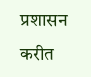प्रशासन करीत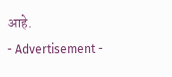आहे.
- Advertisement -